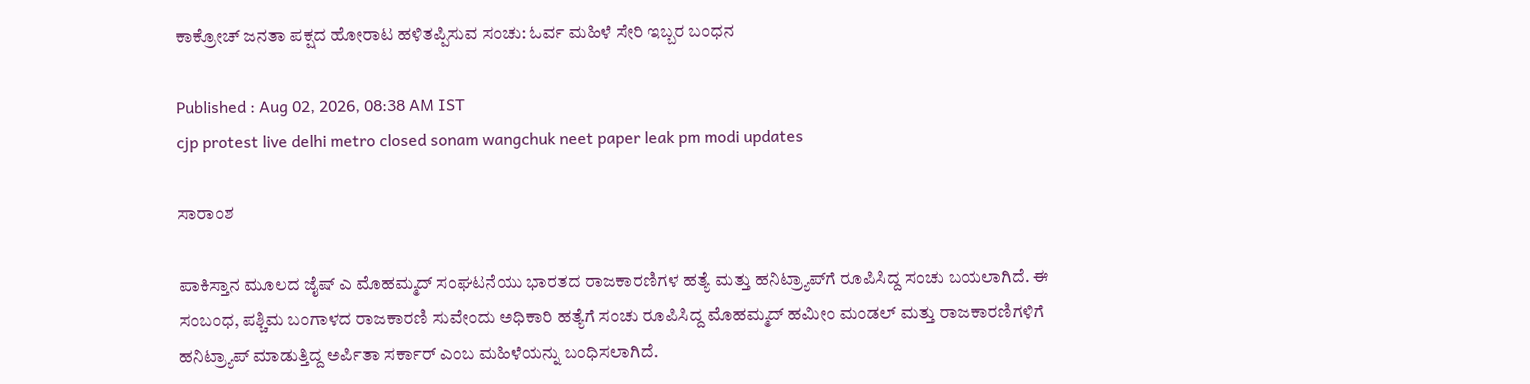ಕಾಕ್ರೋಚ್ ಜನತಾ ಪಕ್ಷದ ಹೋರಾಟ ಹಳಿತಪ್ಪಿಸುವ ಸಂಚು: ಓರ್ವ ಮಹಿಳೆ ಸೇರಿ ಇಬ್ಬರ ಬಂಧನ

Published : Aug 02, 2026, 08:38 AM IST
cjp protest live delhi metro closed sonam wangchuk neet paper leak pm modi updates

ಸಾರಾಂಶ

ಪಾಕಿಸ್ತಾನ ಮೂಲದ ಜೈಷ್‌ ಎ ಮೊಹಮ್ಮದ್‌ ಸಂಘಟನೆಯು ಭಾರತದ ರಾಜಕಾರಣಿಗಳ ಹತ್ಯೆ ಮತ್ತು ಹನಿಟ್ರ್ಯಾಪ್‌ಗೆ ರೂಪಿಸಿದ್ದ ಸಂಚು ಬಯಲಾಗಿದೆ. ಈ ಸಂಬಂಧ, ಪಶ್ಚಿಮ ಬಂಗಾಳದ ರಾಜಕಾರಣಿ ಸುವೇಂದು ಅಧಿಕಾರಿ ಹತ್ಯೆಗೆ ಸಂಚು ರೂಪಿಸಿದ್ದ ಮೊಹಮ್ಮದ್‌ ಹಮೀಂ ಮಂಡಲ್‌ ಮತ್ತು ರಾಜಕಾರಣಿಗಳಿಗೆ ಹನಿಟ್ರ್ಯಾಪ್ ಮಾಡುತ್ತಿದ್ದ ಅರ್ಪಿತಾ ಸರ್ಕಾರ್ ಎಂಬ ಮಹಿಳೆಯನ್ನು ಬಂಧಿಸಲಾಗಿದೆ.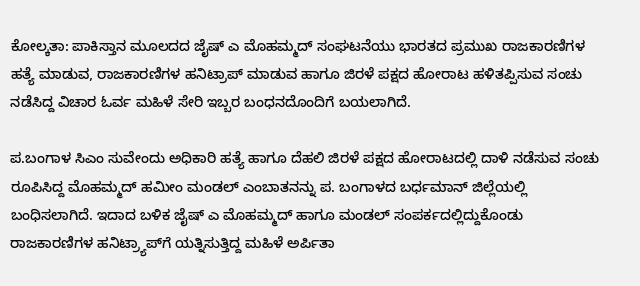ಕೋಲ್ಕತಾ: ಪಾಕಿಸ್ತಾನ ಮೂಲದದ ಜೈಷ್‌ ಎ ಮೊಹಮ್ಮದ್‌ ಸಂಘಟನೆಯು ಭಾರತದ ಪ್ರಮುಖ ರಾಜಕಾರಣಿಗಳ ಹತ್ಯೆ ಮಾಡುವ, ರಾಜಕಾರಣಿಗಳ ಹನಿಟ್ರಾಪ್‌ ಮಾಡುವ ಹಾಗೂ ಜಿರಳೆ ಪಕ್ಷದ ಹೋರಾಟ ಹಳಿತಪ್ಪಿಸುವ ಸಂಚು ನಡೆಸಿದ್ದ ವಿಚಾರ ಓರ್ವ ಮಹಿಳೆ ಸೇರಿ ಇಬ್ಬರ ಬಂಧನದೊಂದಿಗೆ ಬಯಲಾಗಿದೆ.

ಪ.ಬಂಗಾಳ ಸಿಎಂ ಸುವೇಂದು ಅಧಿಕಾರಿ ಹತ್ಯೆ ಹಾಗೂ ದೆಹಲಿ ಜಿರಳೆ ಪಕ್ಷದ ಹೋರಾಟದಲ್ಲಿ ದಾಳಿ ನಡೆಸುವ ಸಂಚು ರೂಪಿಸಿದ್ದ ಮೊಹಮ್ಮದ್‌ ಹಮೀಂ ಮಂಡಲ್‌ ಎಂಬಾತನನ್ನು ಪ. ಬಂಗಾಳದ ಬರ್ಧಮಾನ್‌ ಜಿಲ್ಲೆಯಲ್ಲಿ ಬಂಧಿಸಲಾಗಿದೆ. ಇದಾದ ಬಳಿಕ ಜೈಷ್‌ ಎ ಮೊಹಮ್ಮದ್‌ ಹಾಗೂ ಮಂಡಲ್‌ ಸಂಪರ್ಕದಲ್ಲಿದ್ದುಕೊಂಡು ರಾಜಕಾರಣಿಗಳ ಹನಿಟ್ರ್ಯಾಪ್‌ಗೆ ಯತ್ನಿಸುತ್ತಿದ್ದ ಮಹಿಳೆ ಅರ್ಪಿತಾ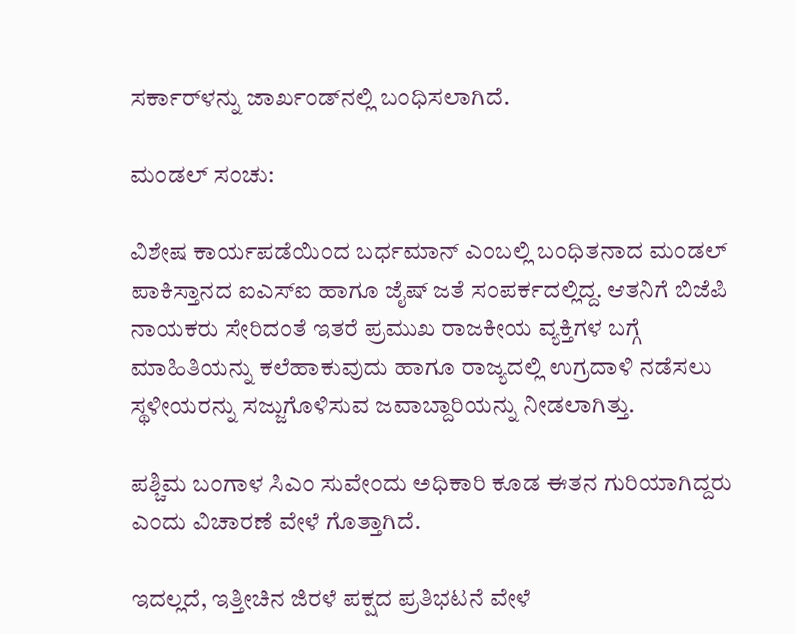ಸರ್ಕಾರ್‌ಳನ್ನು ಜಾರ್ಖಂಡ್‌ನಲ್ಲಿ ಬಂಧಿಸಲಾಗಿದೆ.

ಮಂಡಲ್‌ ಸಂಚು:

ವಿಶೇಷ ಕಾರ್ಯಪಡೆಯಿಂದ ಬರ್ಧಮಾನ್‌ ಎಂಬಲ್ಲಿ ಬಂಧಿತನಾದ ಮಂಡಲ್‌ ಪಾಕಿಸ್ತಾನದ ಐಎಸ್‌ಐ ಹಾಗೂ ಜೈಷ್ ಜತೆ ಸಂಪರ್ಕದಲ್ಲಿದ್ದ. ಆತನಿಗೆ ಬಿಜೆಪಿ ನಾಯಕರು ಸೇರಿದಂತೆ ಇತರೆ ಪ್ರಮುಖ ರಾಜಕೀಯ ವ್ಯಕ್ತಿಗಳ ಬಗ್ಗೆ ಮಾಹಿತಿಯನ್ನು ಕಲೆಹಾಕುವುದು ಹಾಗೂ ರಾಜ್ಯದಲ್ಲಿ ಉಗ್ರದಾಳಿ ನಡೆಸಲು ಸ್ಥಳೀಯರನ್ನು ಸಜ್ಜುಗೊಳಿಸುವ ಜವಾಬ್ದಾರಿಯನ್ನು ನೀಡಲಾಗಿತ್ತು.

ಪಶ್ಚಿಮ ಬಂಗಾಳ ಸಿಎಂ ಸುವೇಂದು ಅಧಿಕಾರಿ ಕೂಡ ಈತನ ಗುರಿಯಾಗಿದ್ದರು ಎಂದು ವಿಚಾರಣೆ ವೇಳೆ ಗೊತ್ತಾಗಿದೆ.

ಇದಲ್ಲದೆ, ಇತ್ತೀಚಿನ ಜಿರಳೆ ಪಕ್ಷದ ಪ್ರತಿಭಟನೆ ವೇಳೆ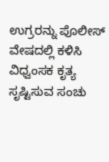ಉಗ್ರರನ್ನು ಪೊಲೀಸ್‌ ವೇಷದಲ್ಲಿ ಕಳಿಸಿ ವಿಧ್ವಂಸಕ ಕೃತ್ಯ ಸೃಷ್ಟಿಸುವ ಸಂಚು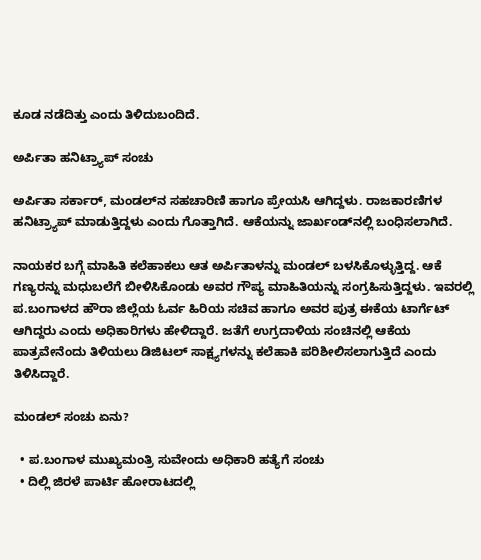ಕೂಡ ನಡೆದಿತ್ತು ಎಂದು ತಿಳಿದುಬಂದಿದೆ.

ಅರ್ಪಿತಾ ಹನಿಟ್ರ್ಯಾಪ್ ಸಂಚು

ಅರ್ಪಿತಾ ಸರ್ಕಾರ್‌, ಮಂಡಲ್‌ನ ಸಹಚಾರಿಣಿ ಹಾಗೂ ಪ್ರೇಯಸಿ ಆಗಿದ್ದಳು. ರಾಜಕಾರಣಿಗಳ ಹನಿಟ್ರ್ಯಾಪ್‌ ಮಾಡುತ್ತಿದ್ದಳು ಎಂದು ಗೊತ್ತಾಗಿದೆ. ಆಕೆಯನ್ನು ಜಾರ್ಖಂಡ್‌ನಲ್ಲಿ ಬಂಧಿಸಲಾಗಿದೆ.

ನಾಯಕರ ಬಗ್ಗೆ ಮಾಹಿತಿ ಕಲೆಹಾಕಲು ಆತ ಅರ್ಪಿತಾಳನ್ನು ಮಂಡಲ್‌ ಬಳಸಿಕೊಳ್ಳುತ್ತಿದ್ದ. ಆಕೆ ಗಣ್ಯರನ್ನು ಮಧುಬಲೆಗೆ ಬೀಳಿಸಿಕೊಂಡು ಅವರ ಗೌಪ್ಯ ಮಾಹಿತಿಯನ್ನು ಸಂಗ್ರಹಿಸುತ್ತಿದ್ದಳು. ಇವರಲ್ಲಿ ಪ.ಬಂಗಾಳದ ಹೌರಾ ಜಿಲ್ಲೆಯ ಓರ್ವ ಹಿರಿಯ ಸಚಿವ ಹಾಗೂ ಅವರ ಪುತ್ರ ಈಕೆಯ ಟಾರ್ಗೆಟ್‌ ಆಗಿದ್ದರು ಎಂದು ಅಧಿಕಾರಿಗಳು ಹೇಳಿದ್ದಾರೆ. ಜತೆಗೆ ಉಗ್ರದಾಳಿಯ ಸಂಚಿನಲ್ಲಿ ಆಕೆಯ ಪಾತ್ರವೇನೆಂದು ತಿಳಿಯಲು ಡಿಜಿಟಲ್‌ ಸಾಕ್ಷ್ಯಗಳನ್ನು ಕಲೆಹಾಕಿ ಪರಿಶೀಲಿಸಲಾಗುತ್ತಿದೆ ಎಂದು ತಿಳಿಸಿದ್ದಾರೆ.

ಮಂಡಲ್‌ ಸಂಚು ಏನು?

  • ಪ.ಬಂಗಾಳ ಮುಖ್ಯಮಂತ್ರಿ ಸುವೇಂದು ಅಧಿಕಾರಿ ಹತ್ಯೆಗೆ ಸಂಚು
  • ದಿಲ್ಲಿ ಜಿರಳೆ ಪಾರ್ಟಿ ಹೋರಾಟದಲ್ಲಿ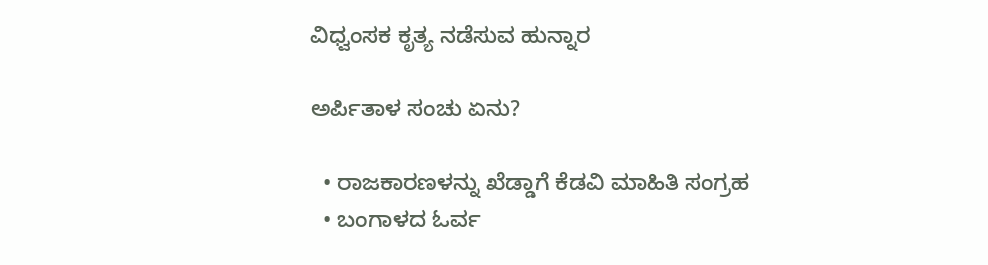ವಿಧ್ವಂಸಕ ಕೃತ್ಯ ನಡೆಸುವ ಹುನ್ನಾರ

ಅರ್ಪಿತಾಳ ಸಂಚು ಏನು?

  • ರಾಜಕಾರಣಳನ್ನು ಖೆಡ್ಡಾಗೆ ಕೆಡವಿ ಮಾಹಿತಿ ಸಂಗ್ರಹ
  • ಬಂಗಾಳದ ಓರ್ವ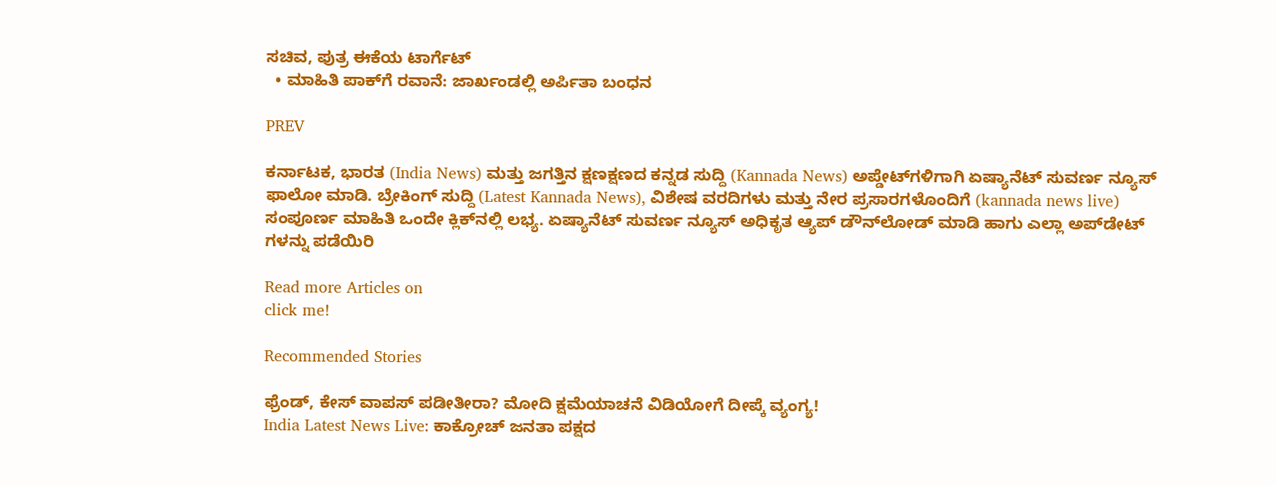ಸಚಿವ, ಪುತ್ರ ಈಕೆಯ ಟಾರ್ಗೆಟ್‌
  • ಮಾಹಿತಿ ಪಾಕ್‌ಗೆ ರವಾನೆ: ಜಾರ್ಖಂಡಲ್ಲಿ ಅರ್ಪಿತಾ ಬಂಧನ

PREV

ಕರ್ನಾಟಕ, ಭಾರತ (India News) ಮತ್ತು ಜಗತ್ತಿನ ಕ್ಷಣಕ್ಷಣದ ಕನ್ನಡ ಸುದ್ದಿ (Kannada News) ಅಪ್ಡೇಟ್‌ಗಳಿಗಾಗಿ ಏಷ್ಯಾನೆಟ್ ಸುವರ್ಣ ನ್ಯೂಸ್‌ ಫಾಲೋ ಮಾಡಿ. ಬ್ರೇಕಿಂಗ್ ಸುದ್ದಿ (Latest Kannada News), ವಿಶೇಷ ವರದಿಗಳು ಮತ್ತು ನೇರ ಪ್ರಸಾರಗಳೊಂದಿಗೆ (kannada news live) ಸಂಪೂರ್ಣ ಮಾಹಿತಿ ಒಂದೇ ಕ್ಲಿಕ್‌ನಲ್ಲಿ ಲಭ್ಯ. ಏಷ್ಯಾನೆಟ್ ಸುವರ್ಣ ನ್ಯೂಸ್ ಅಧಿಕೃತ ಆ್ಯಪ್ ಡೌನ್‌ಲೋಡ್ ಮಾಡಿ ಹಾಗು ಎಲ್ಲಾ ಅಪ್‌ಡೇಟ್ ಗಳನ್ನು ಪಡೆಯಿರಿ

Read more Articles on
click me!

Recommended Stories

ಫ್ರೆಂಡ್, ಕೇಸ್‌ ವಾಪಸ್ ಪಡೀತೀರಾ? ಮೋದಿ ಕ್ಷಮೆಯಾಚನೆ ವಿಡಿಯೋಗೆ ದೀಪ್ಕೆ ವ್ಯಂಗ್ಯ!
India Latest News Live: ಕಾಕ್ರೋಚ್ ಜನತಾ ಪಕ್ಷದ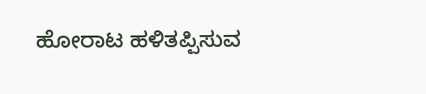ಹೋರಾಟ ಹಳಿತಪ್ಪಿಸುವ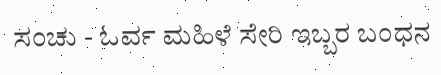ಸಂಚು - ಓರ್ವ ಮಹಿಳೆ ಸೇರಿ ಇಬ್ಬರ ಬಂಧನ